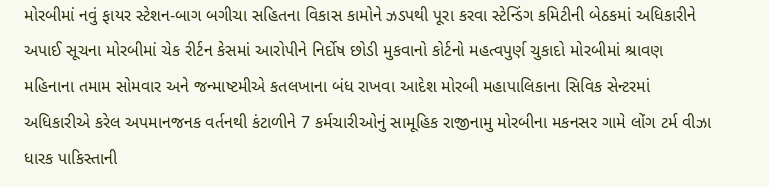મોરબીમાં નવું ફાયર સ્ટેશન-બાગ બગીચા સહિતના વિકાસ કામોને ઝડપથી પૂરા કરવા સ્ટેન્ડિંગ કમિટીની બેઠકમાં અધિકારીને અપાઈ સૂચના મોરબીમાં ચેક રીર્ટન કેસમાં આરોપીને નિર્દોષ છોડી મુકવાનો કોર્ટનો મહત્વપુર્ણ ચુકાદો મોરબીમાં શ્રાવણ મહિનાના તમામ સોમવાર અને જન્માષ્ટમીએ કતલખાના બંધ રાખવા આદેશ મોરબી મહાપાલિકાના સિવિક સેન્ટરમાં અધિકારીએ કરેલ અપમાનજનક વર્તનથી કંટાળીને 7 કર્મચારીઓનું સામૂહિક રાજીનામુ મોરબીના મકનસર ગામે લોંગ ટર્મ વીઝા ધારક પાકિસ્તાની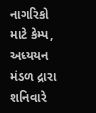નાગરિકો માટે કેમ્પ, અધ્યયન મંડળ દ્રારા શનિવારે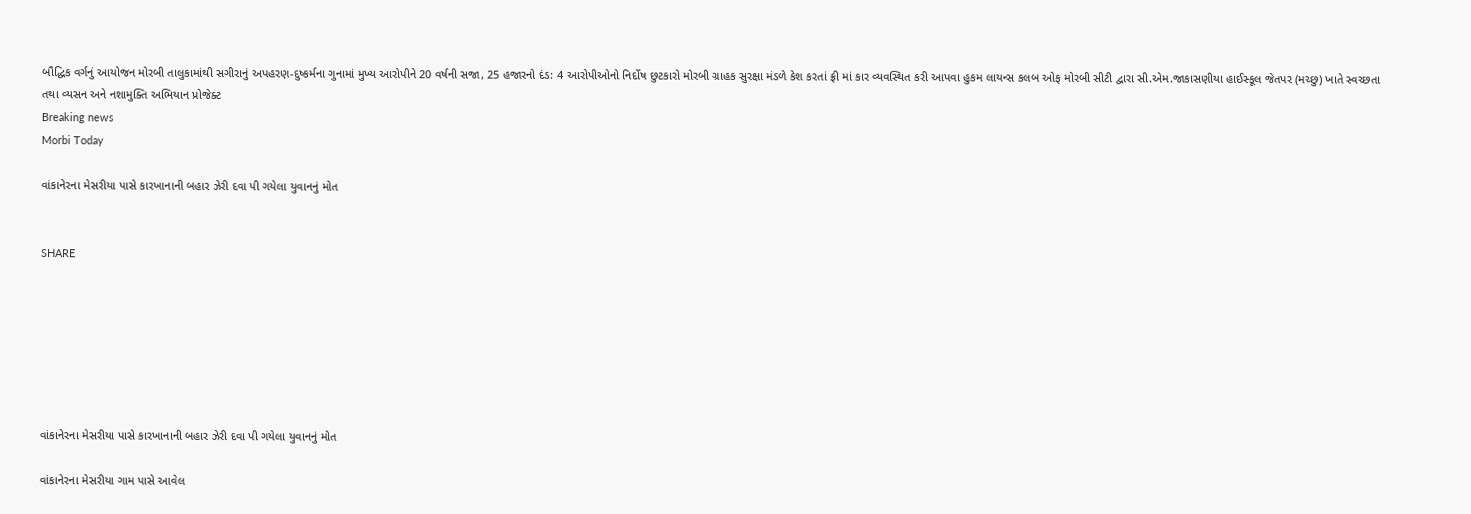બૌદ્ધિક વર્ગનું આયોજન મોરબી તાલુકામાંથી સગીરાનું અપહરણ-દુષ્કર્મના ગુનામાં મુખ્ય આરોપીને 20 વર્ષની સજા, 25 હજારનો દંડ: 4 આરોપીઓનો નિર્દોષ છુટકારો મોરબી ગ્રાહક સુરક્ષા મંડળે કેશ કરતાં ફ્રી માં કાર વ્યવસ્થિત કરી આપવા હુકમ લાયન્સ કલબ ઓફ મોરબી સીટી દ્વારા સી.એમ.જાકાસણીયા હાઈસ્કૂલ જેતપર (મચ્છુ) ખાતે સ્વચ્છતા તથા વ્યસન અને નશામુક્તિ અભિયાન પ્રોજેક્ટ
Breaking news
Morbi Today

વાંકાનેરના મેસરીયા પાસે કારખાનાની બહાર ઝેરી દવા પી ગયેલા યુવાનનું મોત


SHARE







વાંકાનેરના મેસરીયા પાસે કારખાનાની બહાર ઝેરી દવા પી ગયેલા યુવાનનું મોત

વાંકાનેરના મેસરીયા ગામ પાસે આવેલ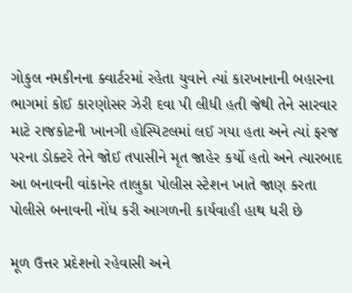ગોકુલ નમકીનના ક્વાર્ટરમાં રહેતા યુવાને ત્યાં કારખાનાની બહારના ભાગમાં કોઈ કારણોસર ઝેરી દવા પી લીધી હતી જેથી તેને સારવાર માટે રાજકોટની ખાનગી હોસ્પિટલમાં લઈ ગયા હતા અને ત્યાં ફરજ પરના ડોક્ટરે તેને જોઈ તપાસીને મૃત જાહેર કર્યો હતો અને ત્યારબાદ આ બનાવની વાંકાનેર તાલુકા પોલીસ સ્ટેશન ખાતે જાણ કરતા પોલીસે બનાવની નોંધ કરી આગળની કાર્યવાહી હાથ ધરી છે

મૂળ ઉત્તર પ્રદેશનો રહેવાસી અને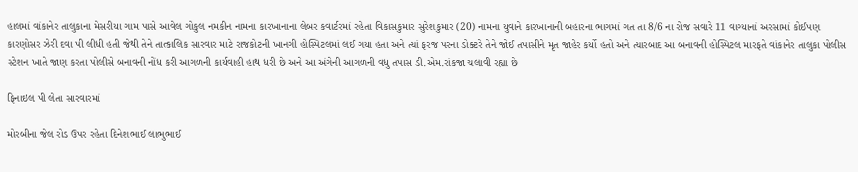હાલમાં વાંકાનેર તાલુકાના મેસરીયા ગામ પાસે આવેલ ગોકુલ નમકીન નામના કારખાનાના લેબર કવાર્ટરમાં રહેતા વિકાસકુમાર સુરેશકુમાર (20) નામના યુવાને કારખાનાની બહારના ભાગમાં ગત તા 8/6 ના રોજ સવારે 11 વાગ્યાનાં અરસામાં કોઈપણ કારણોસર ઝેરી દવા પી લીધી હતી જેથી તેને તાત્કાલિક સારવાર માટે રાજકોટની ખાનગી હોસ્પિટલમાં લઈ ગયા હતા અને ત્યાં ફરજ પરના ડોક્ટરે તેને જોઈ તપાસીને મૃત જાહેર કર્યો હતો અને ત્યારબાદ આ બનાવની હોસ્પિટલ મારફતે વાંકાનેર તાલુકા પોલીસ સ્ટેશન ખાતે જાણ કરતા પોલીસે બનાવની નોંધ કરી આગળની કાર્યવાહી હાથ ધરી છે અને આ અંગેની આગળની વધુ તપાસ ડી.એમ.રાંકજા ચલાવી રહ્યા છે

ફિનાઇલ પી લેતા સારવારમાં

મોરબીના જેલ રોડ ઉપર રહેતા દિનેશભાઈ લાભુભાઈ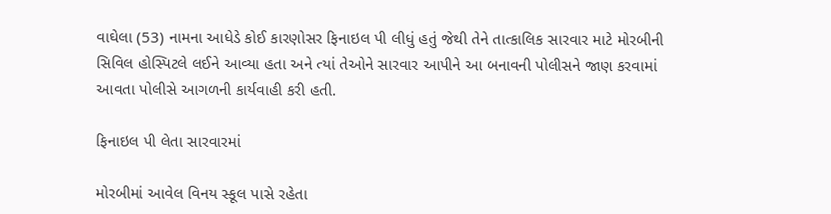વાઘેલા (53) નામના આધેડે કોઈ કારણોસર ફિનાઇલ પી લીધું હતું જેથી તેને તાત્કાલિક સારવાર માટે મોરબીની સિવિલ હોસ્પિટલે લઈને આવ્યા હતા અને ત્યાં તેઓને સારવાર આપીને આ બનાવની પોલીસને જાણ કરવામાં આવતા પોલીસે આગળની કાર્યવાહી કરી હતી.

ફિનાઇલ પી લેતા સારવારમાં

મોરબીમાં આવેલ વિનય સ્કૂલ પાસે રહેતા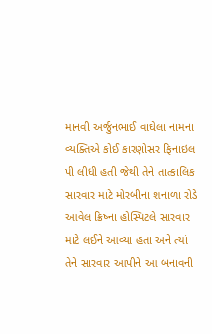માનવી અર્જુનભાઈ વાઘેલા નામના વ્યક્તિએ કોઈ કારણોસર ફિનાઇલ પી લીધી હતી જેથી તેને તાત્કાલિક સારવાર માટે મોરબીના શનાળા રોડે આવેલ ક્રિષ્ના હોસ્પિટલે સારવાર માટે લઈને આવ્યા હતા અને ત્યાં તેને સારવાર આપીને આ બનાવની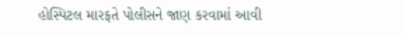હોસ્પિટલ મારફતે પોલીસને જાણ કરવામાં આવી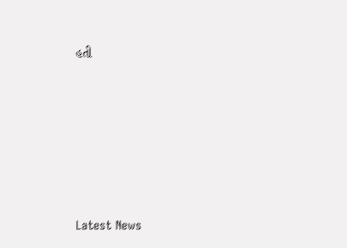હતી






Latest News